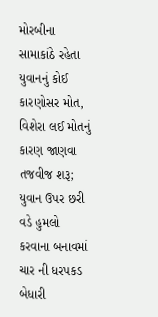મોરબીના સામાકાંઠે રહેતા યુવાનનું કોઈ કારણોસર મોત, વિશેરા લઈ મોતનું કારણ જાણવા તજવીજ શરૂ; યુવાન ઉપર છરી વડે હુમલો કરવાના બનાવમાં ચાર ની ધરપકડ બેધારી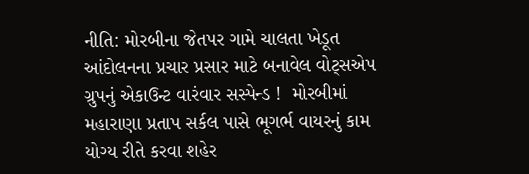નીતિ: મોરબીના જેતપર ગામે ચાલતા ખેડૂત આંદોલનના પ્રચાર પ્રસાર માટે બનાવેલ વોટ્સએપ ગ્રુપનું એકાઉન્ટ વારંવાર સસ્પેન્ડ !  મોરબીમાં મહારાણા પ્રતાપ સર્કલ પાસે ભૂગર્ભ વાયરનું કામ યોગ્ય રીતે કરવા શહેર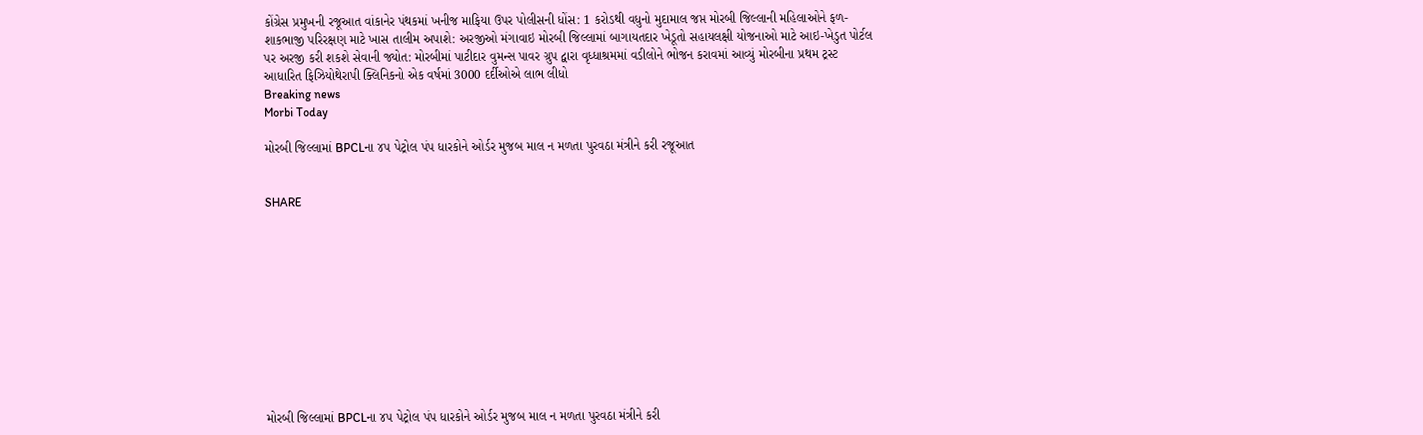કોંગ્રેસ પ્રમુખની રજૂઆત વાંકાનેર પંથકમાં ખનીજ માફિયા ઉપર પોલીસની ધોંસ: 1 કરોડથી વધુનો મુદામાલ જપ્ત મોરબી જિલ્લાની મહિલાઓને ફળ-શાકભાજી પરિરક્ષણ માટે ખાસ તાલીમ અપાશે: અરજીઓ મંગાવાઇ મોરબી જિલ્લામાં બાગાયતદાર ખેડૂતો સહાયલક્ષી યોજનાઓ માટે આઇ-ખેડુત પોર્ટલ પર અરજી કરી શકશે સેવાની જ્યોત: મોરબીમાં પાટીદાર વુમન્સ પાવર ગ્રુપ દ્વારા વૃધ્ધાશ્રમમાં વડીલોને ભોજન કરાવમાં આવ્યું મોરબીના પ્રથમ ટ્રસ્ટ આધારિત ફિઝિયોથેરાપી ક્લિનિકનો એક વર્ષમાં 3000 દર્દીઓએ લાભ લીધો
Breaking news
Morbi Today

મોરબી જિલ્લામાં BPCLના ૪૫ પેટ્રોલ પંપ ધારકોને ઓર્ડર મુજબ માલ ન મળતા પુરવઠા મંત્રીને કરી રજૂઆત


SHARE











મોરબી જિલ્લામાં BPCLના ૪૫ પેટ્રોલ પંપ ધારકોને ઓર્ડર મુજબ માલ ન મળતા પુરવઠા મંત્રીને કરી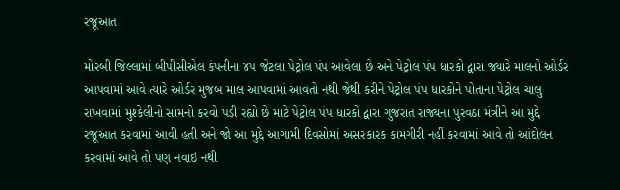રજૂઆત

મોરબી જિલ્લામાં બીપીસીએલ કંપનીના ૪૫ જેટલા પેટ્રોલ પંપ આવેલા છે અને પેટ્રોલ પંપ ધારકો દ્વારા જ્યારે માલનો ઓર્ડર આપવામાં આવે ત્યારે ઓર્ડર મુજબ માલ આપવામાં આવતો નથી જેથી કરીને પેટ્રોલ પંપ ધારકોને પોતાના પેટ્રોલ ચાલુ રાખવામાં મુશ્કેલીનો સામનો કરવો પડી રહ્યો છે માટે પેટ્રોલ પંપ ધારકો દ્વારા ગુજરાત રાજ્યના પુરવઠા મંત્રીને આ મુદ્દે રજૂઆત કરવામાં આવી હતી અને જો આ મુદ્દે આગામી દિવસોમાં અસરકારક કામગીરી નહીં કરવામાં આવે તો આંદોલન કરવામાં આવે તો પણ નવાઇ નથી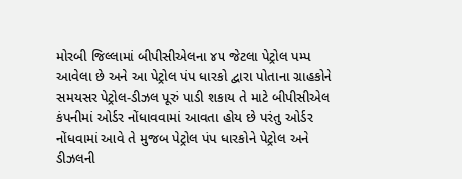મોરબી જિલ્લામાં બીપીસીએલના ૪૫ જેટલા પેટ્રોલ પમ્પ આવેલા છે અને આ પેટ્રોલ પંપ ધારકો દ્વારા પોતાના ગ્રાહકોને સમયસર પેટ્રોલ-ડીઝલ પૂરું પાડી શકાય તે માટે બીપીસીએલ કંપનીમાં ઓર્ડર નોંધાવવામાં આવતા હોય છે પરંતુ ઓર્ડર નોંધવામાં આવે તે મુજબ પેટ્રોલ પંપ ધારકોને પેટ્રોલ અને ડીઝલની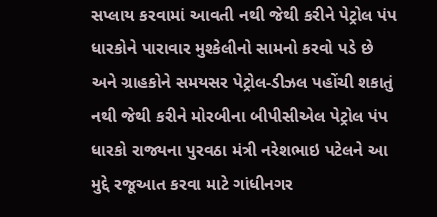સપ્લાય કરવામાં આવતી નથી જેથી કરીને પેટ્રોલ પંપ ધારકોને પારાવાર મુશ્કેલીનો સામનો કરવો પડે છે અને ગ્રાહકોને સમયસર પેટ્રોલ-ડીઝલ પહોંચી શકાતું નથી જેથી કરીને મોરબીના બીપીસીએલ પેટ્રોલ પંપ ધારકો રાજ્યના પુરવઠા મંત્રી નરેશભાઇ પટેલને આ મુદ્દે રજૂઆત કરવા માટે ગાંધીનગર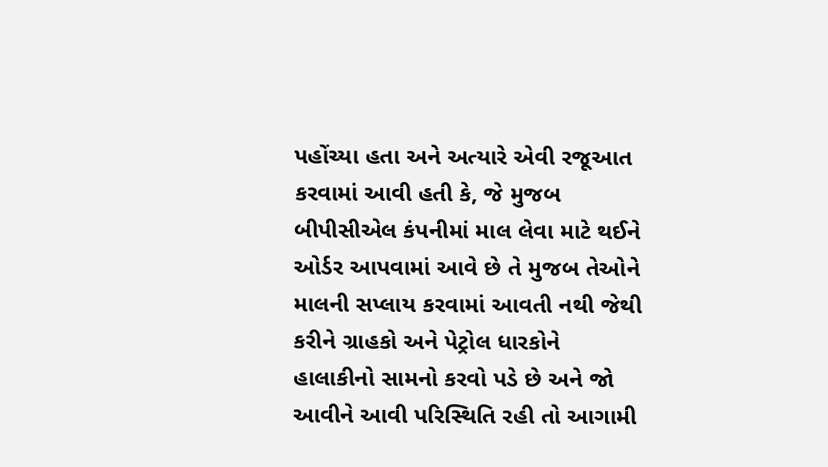પહોંચ્યા હતા અને અત્યારે એવી રજૂઆત કરવામાં આવી હતી કે, જે મુજબ બીપીસીએલ કંપનીમાં માલ લેવા માટે થઈને ઓર્ડર આપવામાં આવે છે તે મુજબ તેઓને માલની સપ્લાય કરવામાં આવતી નથી જેથી કરીને ગ્રાહકો અને પેટ્રોલ ધારકોને હાલાકીનો સામનો કરવો પડે છે અને જો આવીને આવી પરિસ્થિતિ રહી તો આગામી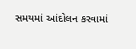સમયમાં આંદોલન કરવામાં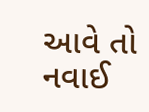આવે તો નવાઈ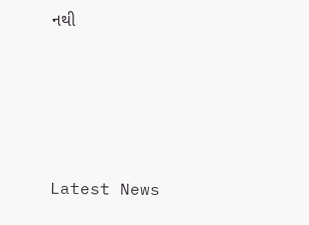નથી






Latest News